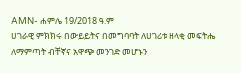AMN- ሐምሌ 19/2018 ዓ.ም
ሀገራዊ ምክክሩ በውይይትና በመግባባት ለሀገሪቱ ዘላቂ መፍትሔ ለማምጣት ብቸኛና አዋጭ መንገድ መሆኑን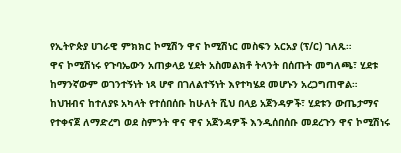የኢትዮጵያ ሀገራዊ ምክክር ኮሚሽን ዋና ኮሚሽነር መስፍን አርአያ (ፕ/ር) ገለጹ።
ዋና ኮሚሽነሩ የጉባኤውን አጠቃላይ ሂደት አስመልክቶ ትላንት በሰጡት መግለጫ፣ ሂደቱ ከማንኛውም ወገንተኝነት ነጻ ሆኖ በገለልተኝነት እየተካሄደ መሆኑን አረጋግጠዋል።
ከህዝብና ከተለያዩ አካላት የተሰበሰቡ ከሁለት ሺህ በላይ አጀንዳዎች፣ ሂደቱን ውጤታማና የተቀናጀ ለማድረግ ወደ ስምንት ዋና ዋና አጀንዳዎች እንዲሰበሰቡ መደረጉን ዋና ኮሚሽነሩ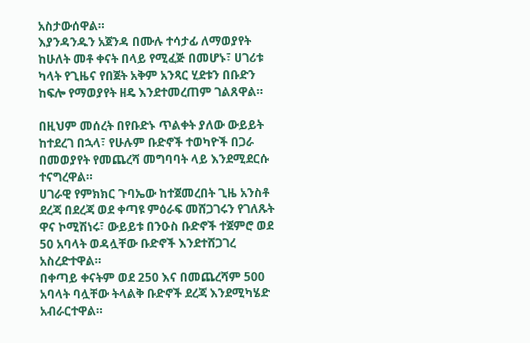አስታውሰዋል።
እያንዳንዱን አጀንዳ በሙሉ ተሳታፊ ለማወያየት ከሁለት መቶ ቀናት በላይ የሚፈጅ በመሆኑ፣ ሀገሪቱ ካላት የጊዜና የበጀት አቅም አንጻር ሂደቱን በቡድን ከፍሎ የማወያየት ዘዴ እንደተመረጠም ገልጸዋል።

በዚህም መሰረት በየቡድኑ ጥልቀት ያለው ውይይት ከተደረገ በኋላ፣ የሁሉም ቡድኖች ተወካዮች በጋራ በመወያየት የመጨረሻ መግባባት ላይ እንደሚደርሱ ተናግረዋል።
ሀገራዊ የምክክር ጉባኤው ከተጀመረበት ጊዜ አንስቶ ደረጃ በደረጃ ወደ ቀጣዩ ምዕራፍ መሸጋገሩን የገለጹት ዋና ኮሚሽነሩ፣ ውይይቱ በንዑስ ቡድኖች ተጀምሮ ወደ 50 አባላት ወዳሏቸው ቡድኖች እንደተሸጋገረ አስረድተዋል።
በቀጣይ ቀናትም ወደ 250 እና በመጨረሻም 500 አባላት ባሏቸው ትላልቅ ቡድኖች ደረጃ እንደሚካሄድ አብራርተዋል።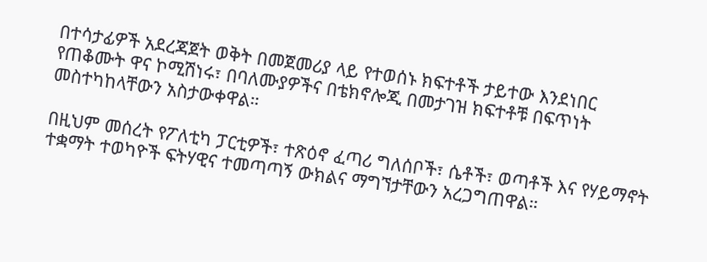በተሳታፊዎች አደረጃጀት ወቅት በመጀመሪያ ላይ የተወሰኑ ክፍተቶች ታይተው እንደነበር የጠቆሙት ዋና ኮሚሽነሩ፣ በባለሙያዎችና በቴክኖሎጂ በመታገዝ ክፍተቶቹ በፍጥነት መስተካከላቸውን አስታውቀዋል።

በዚህም መሰረት የፖለቲካ ፓርቲዎች፣ ተጽዕኖ ፈጣሪ ግለሰቦች፣ ሴቶች፣ ወጣቶች እና የሃይማኖት ተቋማት ተወካዮች ፍትሃዊና ተመጣጣኝ ውክልና ማግኘታቸውን አረጋግጠዋል።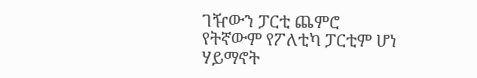ገዥውን ፓርቲ ጨምሮ የትኛውም የፖለቲካ ፓርቲም ሆነ ሃይማኖት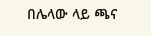በሌላው ላይ ጫና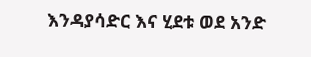እንዳያሳድር እና ሂደቱ ወደ አንድ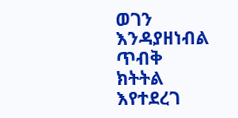ወገን እንዳያዘነብል ጥብቅ ክትትል እየተደረገ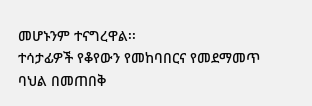መሆኑንም ተናግረዋል፡፡
ተሳታፊዎች የቆየውን የመከባበርና የመደማመጥ ባህል በመጠበቅ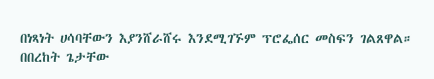በነጻነት ሀሳባቸውን እያንሸራሸሩ እንደሚገኙም ፕሮፌሰር መስፍን ገልጸዋል።
በበረከት ጌታቸው